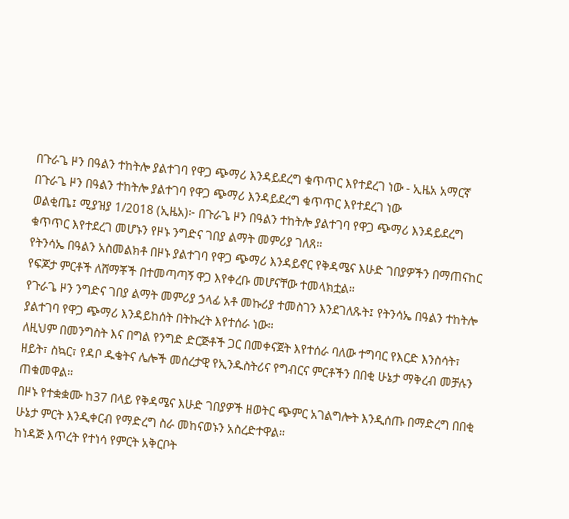በጉራጌ ዞን በዓልን ተከትሎ ያልተገባ የዋጋ ጭማሪ እንዳይደረግ ቁጥጥር እየተደረገ ነው - ኢዜአ አማርኛ
በጉራጌ ዞን በዓልን ተከትሎ ያልተገባ የዋጋ ጭማሪ እንዳይደረግ ቁጥጥር እየተደረገ ነው
ወልቂጤ፤ ሚያዝያ 1/2018 (ኢዜአ)፦ በጉራጌ ዞን በዓልን ተከትሎ ያልተገባ የዋጋ ጭማሪ እንዳይደረግ ቁጥጥር እየተደረገ መሆኑን የዞኑ ንግድና ገበያ ልማት መምሪያ ገለጸ።
የትንሳኤ በዓልን አስመልክቶ በዞኑ ያልተገባ የዋጋ ጭማሪ እንዳይኖር የቅዳሜና እሁድ ገበያዎችን በማጠናከር የፍጆታ ምርቶች ለሸማቾች በተመጣጣኝ ዋጋ እየቀረቡ መሆናቸው ተመላክቷል።
የጉራጌ ዞን ንግድና ገበያ ልማት መምሪያ ኃላፊ አቶ መኩሪያ ተመስገን እንደገለጹት፤ የትንሳኤ በዓልን ተከትሎ ያልተገባ የዋጋ ጭማሪ እንዳይከሰት በትኩረት እየተሰራ ነው።
ለዚህም በመንግስት እና በግል የንግድ ድርጅቶች ጋር በመቀናጀት እየተሰራ ባለው ተግባር የእርድ እንስሳት፣ ዘይት፣ ስኳር፣ የዳቦ ዱቄትና ሌሎች መሰረታዊ የኢንዱስትሪና የግብርና ምርቶችን በበቂ ሁኔታ ማቅረብ መቻሉን ጠቁመዋል።
በዞኑ የተቋቋሙ ከ37 በላይ የቅዳሜና እሁድ ገበያዎች ዘወትር ጭምር አገልግሎት እንዲሰጡ በማድረግ በበቂ ሁኔታ ምርት እንዲቀርብ የማድረግ ስራ መከናወኑን አስረድተዋል።
ከነዳጅ እጥረት የተነሳ የምርት አቅርቦት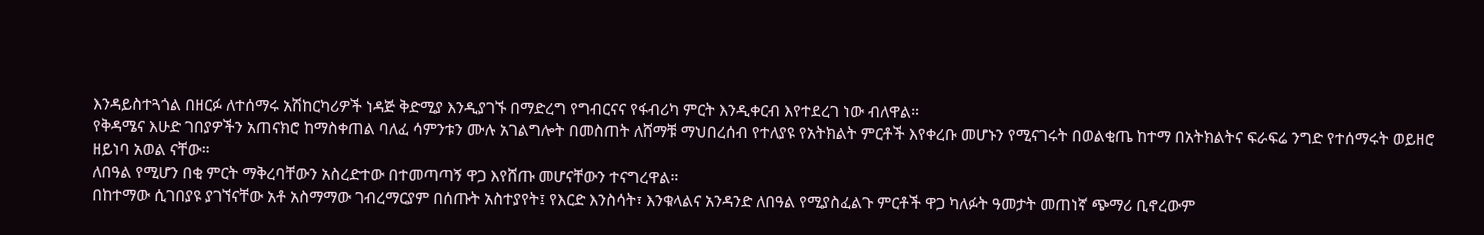እንዳይስተጓጎል በዘርፉ ለተሰማሩ አሽከርካሪዎች ነዳጅ ቅድሚያ እንዲያገኙ በማድረግ የግብርናና የፋብሪካ ምርት እንዲቀርብ እየተደረገ ነው ብለዋል።
የቅዳሜና እሁድ ገበያዎችን አጠናክሮ ከማስቀጠል ባለፈ ሳምንቱን ሙሉ አገልግሎት በመስጠት ለሸማቹ ማህበረሰብ የተለያዩ የአትክልት ምርቶች እየቀረቡ መሆኑን የሚናገሩት በወልቂጤ ከተማ በአትክልትና ፍራፍሬ ንግድ የተሰማሩት ወይዘሮ ዘይነባ አወል ናቸው።
ለበዓል የሚሆን በቂ ምርት ማቅረባቸውን አስረድተው በተመጣጣኝ ዋጋ እየሸጡ መሆናቸውን ተናግረዋል።
በከተማው ሲገበያዩ ያገኘናቸው አቶ አስማማው ገብረማርያም በሰጡት አስተያየት፤ የእርድ እንስሳት፣ እንቁላልና አንዳንድ ለበዓል የሚያስፈልጉ ምርቶች ዋጋ ካለፉት ዓመታት መጠነኛ ጭማሪ ቢኖረውም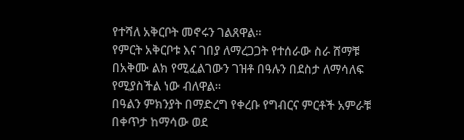የተሻለ አቅርቦት መኖሩን ገልጸዋል።
የምርት አቅርቦቱ እና ገበያ ለማረጋጋት የተሰራው ስራ ሸማቹ በአቅሙ ልክ የሚፈልገውን ገዝቶ በዓሉን በደስታ ለማሳለፍ የሚያስችል ነው ብለዋል።
በዓልን ምክንያት በማድረግ የቀረቡ የግብርና ምርቶች አምራቹ በቀጥታ ከማሳው ወደ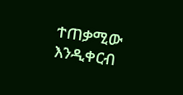ተጠቃሚው እንዲቀርብ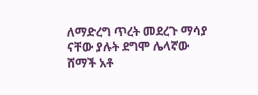ለማድረግ ጥረት መደረጉ ማሳያ ናቸው ያሉት ደግሞ ሌላኛው ሸማች አቶ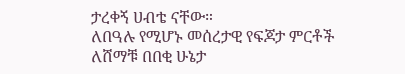ታረቀኝ ሀብቴ ናቸው።
ለበዓሉ የሚሆኑ መሰረታዊ የፍጆታ ምርቶች ለሸማቹ በበቂ ሁኔታ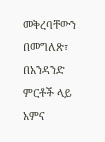መቅረባቸውን በመግለጽ፣ በአንዳንድ ምርቶች ላይ አምና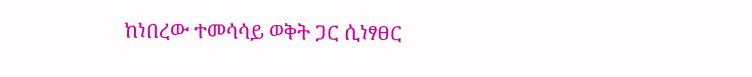ከነበረው ተመሳሳይ ወቅት ጋር ሲነፃፀር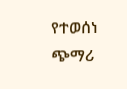የተወሰነ ጭማሪ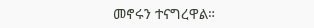መኖሩን ተናግረዋል።